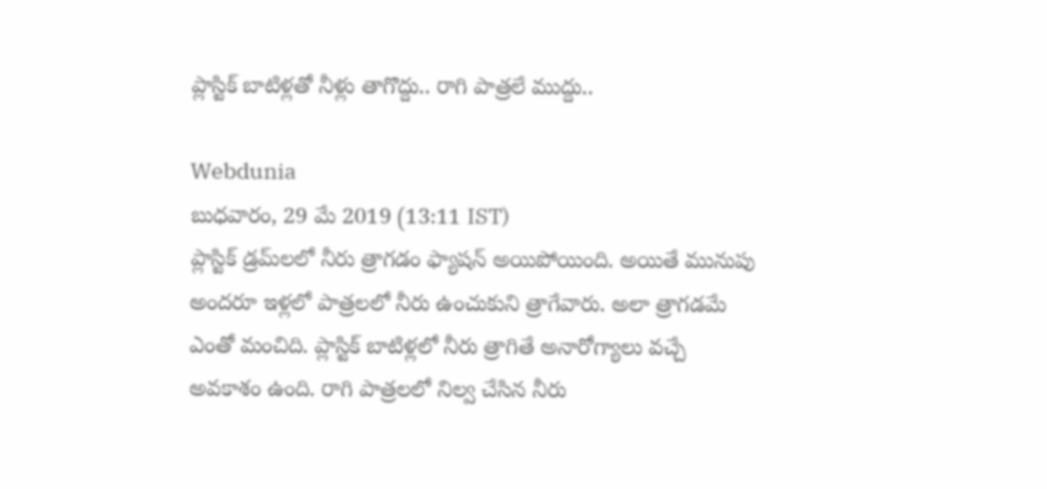ప్లాస్టిక్ బాటిళ్లతో నీళ్లు తాగొద్దు.. రాగి పాత్రలే ముద్దు..

Webdunia
బుధవారం, 29 మే 2019 (13:11 IST)
ప్లాస్టిక్ డ్రమ్‌లలో నీరు త్రాగడం ఫ్యాషన్ అయిపోయింది. అయితే మునుపు అందరూ ఇళ్లలో పాత్రలలో నీరు ఉంచుకుని త్రాగేవారు. అలా త్రాగడమే ఎంతో మంచిది. ప్లాస్టిక్ బాటిళ్లలో నీరు త్రాగితే అనారోగ్యాలు వచ్చే అవకాశం ఉంది. రాగి పాత్రలలో నిల్వ చేసిన నీరు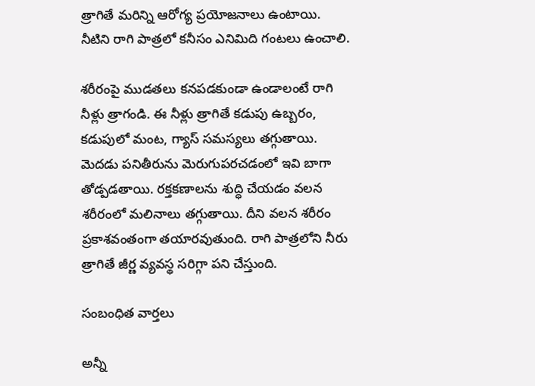త్రాగితే మరిన్ని ఆరోగ్య ప్రయోజనాలు ఉంటాయి. నీటిని రాగి పాత్రలో కనీసం ఎనిమిది గంటలు ఉంచాలి.

శరీరంపై ముడతలు కనపడకుండా ఉండాలంటే రాగి నీళ్లు త్రాగండి. ఈ నీళ్లు త్రాగితే కడుపు ఉబ్బరం, కడుపులో మంట, గ్యాస్ సమస్యలు తగ్గుతాయి. మెదడు పనితీరును మెరుగుపరచడంలో ఇవి బాగా తోడ్పడతాయి. రక్తకణాలను శుద్ధి చేయడం వలన శరీరంలో మలినాలు తగ్గుతాయి. దీని వలన శరీరం ప్రకాశవంతంగా తయారవుతుంది. రాగి పాత్రలోని నీరు త్రాగితే జీర్ణ వ్యవస్థ సరిగ్గా పని చేస్తుంది.

సంబంధిత వార్తలు

అన్నీ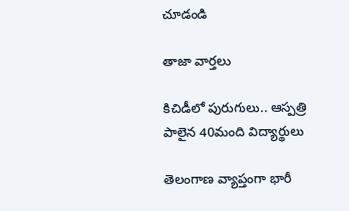చూడండి

తాజా వార్తలు

కిచిడీలో పురుగులు.. ఆస్పత్రి పాలైన 40మంది విద్యార్థులు

తెలంగాణ వ్యాప్తంగా భారీ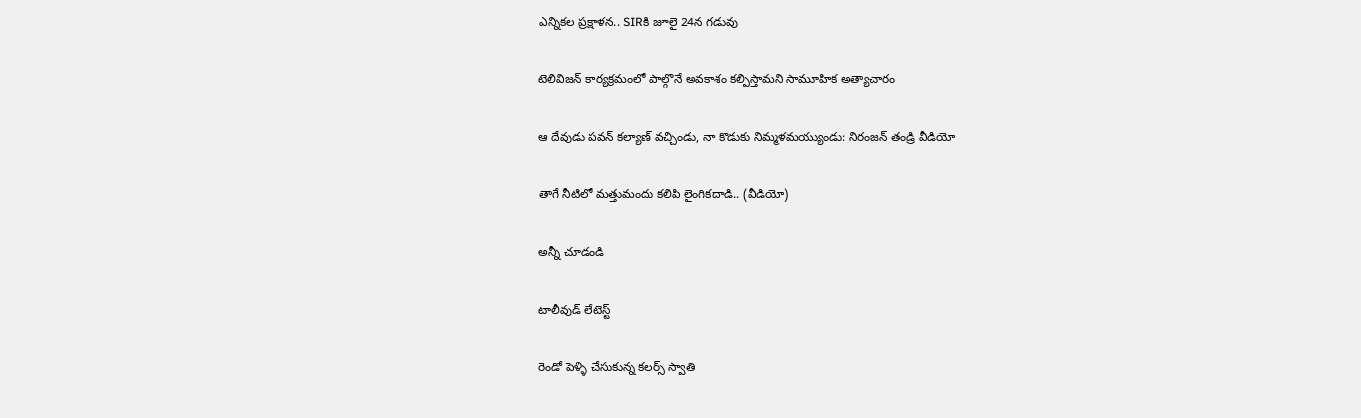ఎన్నికల ప్రక్షాళన.. SIRకి జూలై 24న గడువు

టెలివిజన్ కార్యక్రమంలో పాల్గొనే అవకాశం కల్పిస్తామని సామూహిక అత్యాచారం

ఆ దేవుడు పవన్ కల్యాణ్ వచ్చిండు, నా కొడుకు నిమ్మళమయ్యుండు: నిరంజన్ తండ్రి వీడియో

తాగే నీటిలో మత్తుమందు కలిపి లైంగికదాడి.. (వీడియో)

అన్నీ చూడండి

టాలీవుడ్ లేటెస్ట్

రెండో పెళ్ళి చేసుకున్న కలర్స్ స్వాతి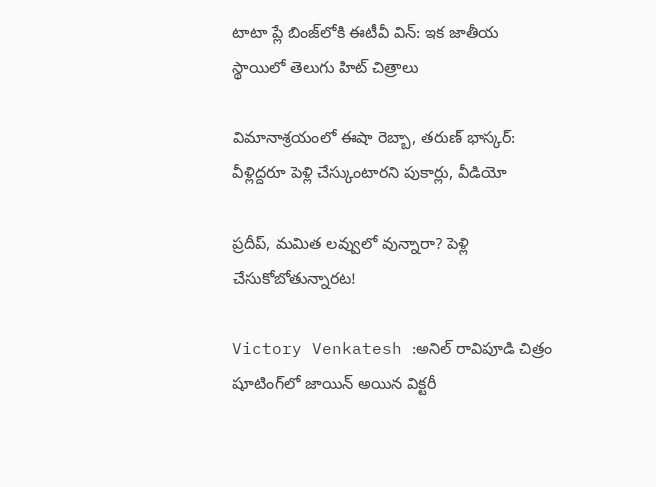టాటా ప్లే బింజ్‌లోకి ఈటీవీ విన్: ఇక జాతీయ స్థాయిలో తెలుగు హిట్ చిత్రాలు

విమానాశ్రయంలో ఈషా రెబ్బా, తరుణ్ భాస్కర్: వీళ్లిద్దరూ పెళ్లి చేస్కుంటారని పుకార్లు, వీడియో

ప్రదీప్, మమిత లవ్వులో వున్నారా? పెళ్లి చేసుకోబోతున్నారట!

Victory Venkatesh :అనిల్ రావిపూడి చిత్రం షూటింగ్‌లో జాయిన్ అయిన విక్టరీ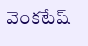వెంకటేష్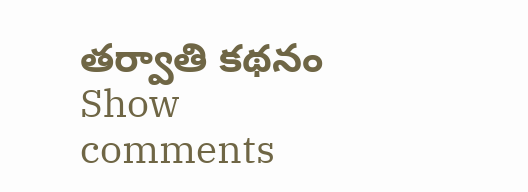తర్వాతి కథనం
Show comments